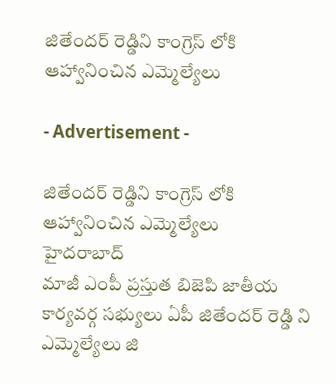జితేందర్ రెడ్డిని కాంగ్రెస్ లోకి ఆహ్వానించిన ఎమ్మెల్యేలు

- Advertisement -

జితేందర్ రెడ్డిని కాంగ్రెస్ లోకి ఆహ్వానించిన ఎమ్మెల్యేలు
హైదరాబాద్
మాజీ ఎంపీ ప్రస్తుత బిజెపి జాతీయ కార్యవర్గ సభ్యులు ఏపీ జితేందర్ రెడ్డి ని ఎమ్మెల్యేలు జి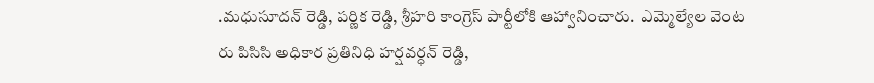.మధుసూదన్ రెడ్డి, పర్ణిక రెడ్డి, శ్రీహరి కాంగ్రెస్ పార్టీలోకి ఆహ్వానించారు.  ఎమ్మెల్యేల వెంట రు పిసిసి అధికార ప్రతినిధి హర్షవర్ధన్ రెడ్డి,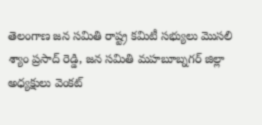తెలంగాణ జన సమితి రాష్ట్ర కమిటీ సభ్యులు మొసలి  శ్యాం ప్రసాద్ రెడ్డి, జన సమితి మహబూబ్నగర్ జిల్లా అధ్యక్షులు వెంకట్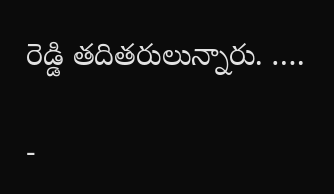రెడ్డి తదితరులున్నారు. ….

-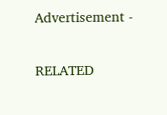Advertisement -

RELATED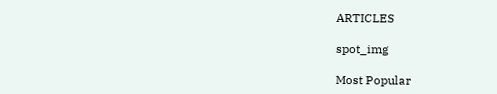ARTICLES

spot_img

Most Popular